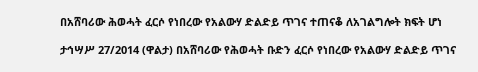በአሸባሪው ሕወሓት ፈርሶ የነበረው የአልውሃ ድልድይ ጥገና ተጠናቆ ለአገልግሎት ክፍት ሆነ

ታኅሣሥ 27/2014 (ዋልታ) በአሸባሪው የሕወሓት ቡድን ፈርሶ የነበረው የአልውሃ ድልድይ ጥገና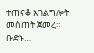ተጠናቆ አገልግሎት መስጠት ጀመረ። ቡድኑ…